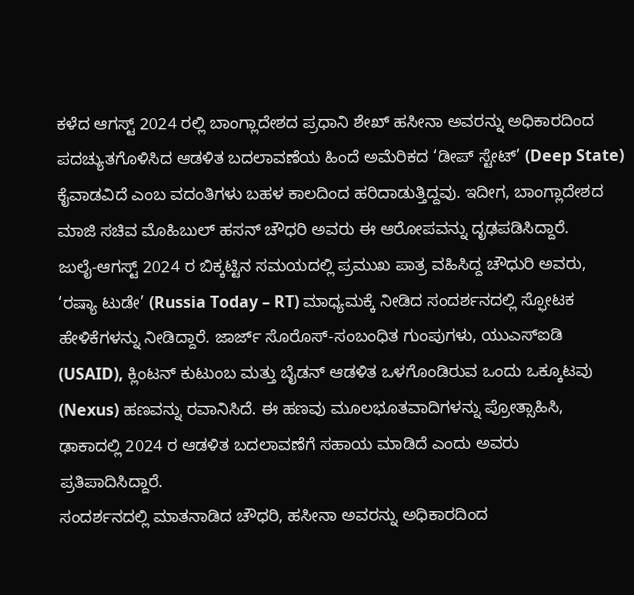ಕಳೆದ ಆಗಸ್ಟ್ 2024 ರಲ್ಲಿ ಬಾಂಗ್ಲಾದೇಶದ ಪ್ರಧಾನಿ ಶೇಖ್ ಹಸೀನಾ ಅವರನ್ನು ಅಧಿಕಾರದಿಂದ ಪದಚ್ಯುತಗೊಳಿಸಿದ ಆಡಳಿತ ಬದಲಾವಣೆಯ ಹಿಂದೆ ಅಮೆರಿಕದ ‘ಡೀಪ್ ಸ್ಟೇಟ್’ (Deep State) ಕೈವಾಡವಿದೆ ಎಂಬ ವದಂತಿಗಳು ಬಹಳ ಕಾಲದಿಂದ ಹರಿದಾಡುತ್ತಿದ್ದವು. ಇದೀಗ, ಬಾಂಗ್ಲಾದೇಶದ ಮಾಜಿ ಸಚಿವ ಮೊಹಿಬುಲ್ ಹಸನ್ ಚೌಧರಿ ಅವರು ಈ ಆರೋಪವನ್ನು ದೃಢಪಡಿಸಿದ್ದಾರೆ.
ಜುಲೈ-ಆಗಸ್ಟ್ 2024 ರ ಬಿಕ್ಕಟ್ಟಿನ ಸಮಯದಲ್ಲಿ ಪ್ರಮುಖ ಪಾತ್ರ ವಹಿಸಿದ್ದ ಚೌಧುರಿ ಅವರು, ‘ರಷ್ಯಾ ಟುಡೇ’ (Russia Today – RT) ಮಾಧ್ಯಮಕ್ಕೆ ನೀಡಿದ ಸಂದರ್ಶನದಲ್ಲಿ ಸ್ಫೋಟಕ ಹೇಳಿಕೆಗಳನ್ನು ನೀಡಿದ್ದಾರೆ. ಜಾರ್ಜ್ ಸೊರೊಸ್-ಸಂಬಂಧಿತ ಗುಂಪುಗಳು, ಯುಎಸ್ಐಡಿ (USAID), ಕ್ಲಿಂಟನ್ ಕುಟುಂಬ ಮತ್ತು ಬೈಡನ್ ಆಡಳಿತ ಒಳಗೊಂಡಿರುವ ಒಂದು ಒಕ್ಕೂಟವು (Nexus) ಹಣವನ್ನು ರವಾನಿಸಿದೆ. ಈ ಹಣವು ಮೂಲಭೂತವಾದಿಗಳನ್ನು ಪ್ರೋತ್ಸಾಹಿಸಿ, ಢಾಕಾದಲ್ಲಿ 2024 ರ ಆಡಳಿತ ಬದಲಾವಣೆಗೆ ಸಹಾಯ ಮಾಡಿದೆ ಎಂದು ಅವರು ಪ್ರತಿಪಾದಿಸಿದ್ದಾರೆ.
ಸಂದರ್ಶನದಲ್ಲಿ ಮಾತನಾಡಿದ ಚೌಧರಿ, ಹಸೀನಾ ಅವರನ್ನು ಅಧಿಕಾರದಿಂದ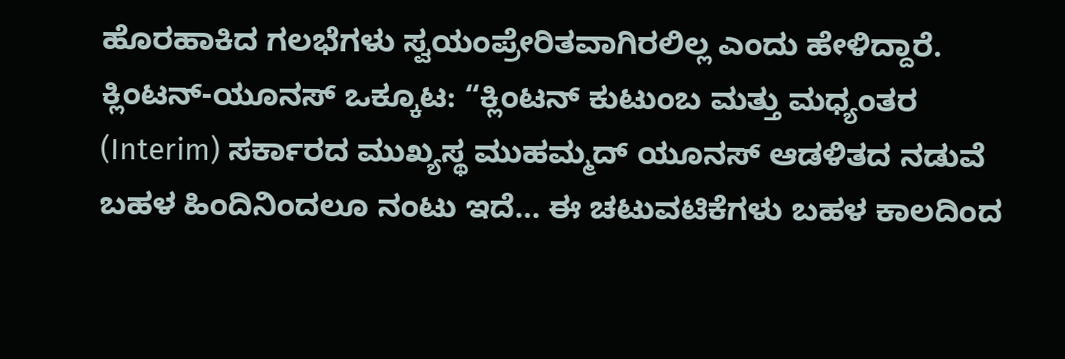ಹೊರಹಾಕಿದ ಗಲಭೆಗಳು ಸ್ವಯಂಪ್ರೇರಿತವಾಗಿರಲಿಲ್ಲ ಎಂದು ಹೇಳಿದ್ದಾರೆ.
ಕ್ಲಿಂಟನ್-ಯೂನಸ್ ಒಕ್ಕೂಟ: “ಕ್ಲಿಂಟನ್ ಕುಟುಂಬ ಮತ್ತು ಮಧ್ಯಂತರ (Interim) ಸರ್ಕಾರದ ಮುಖ್ಯಸ್ಥ ಮುಹಮ್ಮದ್ ಯೂನಸ್ ಆಡಳಿತದ ನಡುವೆ ಬಹಳ ಹಿಂದಿನಿಂದಲೂ ನಂಟು ಇದೆ… ಈ ಚಟುವಟಿಕೆಗಳು ಬಹಳ ಕಾಲದಿಂದ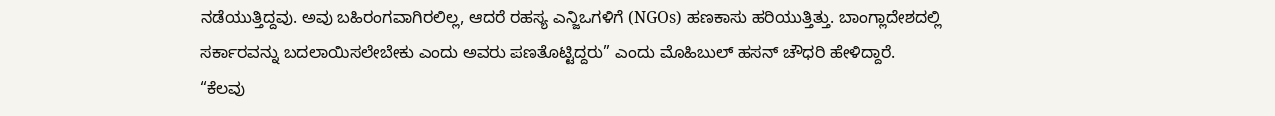ನಡೆಯುತ್ತಿದ್ದವು. ಅವು ಬಹಿರಂಗವಾಗಿರಲಿಲ್ಲ, ಆದರೆ ರಹಸ್ಯ ಎನ್ಜಿಒಗಳಿಗೆ (NGOs) ಹಣಕಾಸು ಹರಿಯುತ್ತಿತ್ತು. ಬಾಂಗ್ಲಾದೇಶದಲ್ಲಿ ಸರ್ಕಾರವನ್ನು ಬದಲಾಯಿಸಲೇಬೇಕು ಎಂದು ಅವರು ಪಣತೊಟ್ಟಿದ್ದರು” ಎಂದು ಮೊಹಿಬುಲ್ ಹಸನ್ ಚೌಧರಿ ಹೇಳಿದ್ದಾರೆ.
“ಕೆಲವು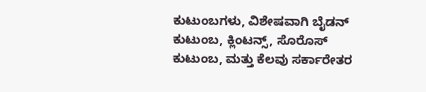ಕುಟುಂಬಗಳು, ವಿಶೇಷವಾಗಿ ಬೈಡನ್ ಕುಟುಂಬ, ಕ್ಲಿಂಟನ್ಸ್, ಸೊರೊಸ್ ಕುಟುಂಬ, ಮತ್ತು ಕೆಲವು ಸರ್ಕಾರೇತರ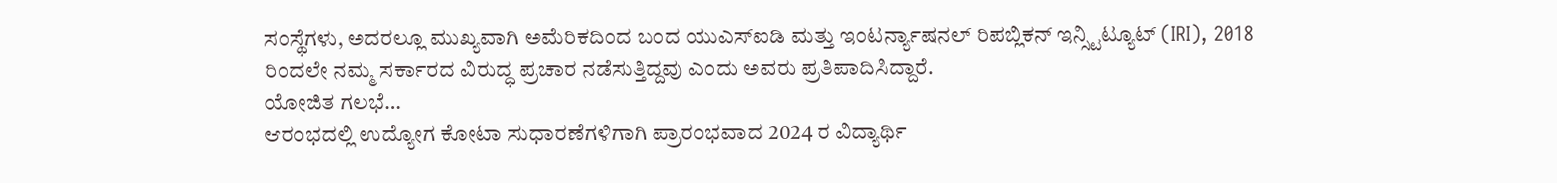ಸಂಸ್ಥೆಗಳು, ಅದರಲ್ಲೂ ಮುಖ್ಯವಾಗಿ ಅಮೆರಿಕದಿಂದ ಬಂದ ಯುಎಸ್ಐಡಿ ಮತ್ತು ಇಂಟರ್ನ್ಯಾಷನಲ್ ರಿಪಬ್ಲಿಕನ್ ಇನ್ಸ್ಟಿಟ್ಯೂಟ್ (IRI), 2018 ರಿಂದಲೇ ನಮ್ಮ ಸರ್ಕಾರದ ವಿರುದ್ಧ ಪ್ರಚಾರ ನಡೆಸುತ್ತಿದ್ದವು ಎಂದು ಅವರು ಪ್ರತಿಪಾದಿಸಿದ್ದಾರೆ.
ಯೋಜಿತ ಗಲಭೆ…
ಆರಂಭದಲ್ಲಿ ಉದ್ಯೋಗ ಕೋಟಾ ಸುಧಾರಣೆಗಳಿಗಾಗಿ ಪ್ರಾರಂಭವಾದ 2024 ರ ವಿದ್ಯಾರ್ಥಿ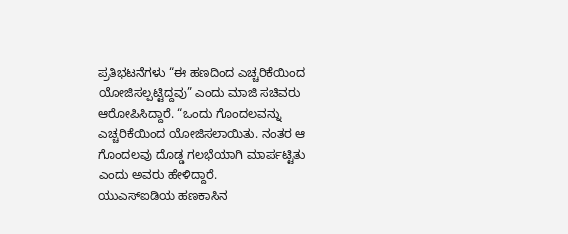ಪ್ರತಿಭಟನೆಗಳು “ಈ ಹಣದಿಂದ ಎಚ್ಚರಿಕೆಯಿಂದ ಯೋಜಿಸಲ್ಪಟ್ಟಿದ್ದವು” ಎಂದು ಮಾಜಿ ಸಚಿವರು ಆರೋಪಿಸಿದ್ದಾರೆ. “ಒಂದು ಗೊಂದಲವನ್ನು ಎಚ್ಚರಿಕೆಯಿಂದ ಯೋಜಿಸಲಾಯಿತು. ನಂತರ ಆ ಗೊಂದಲವು ದೊಡ್ಡ ಗಲಭೆಯಾಗಿ ಮಾರ್ಪಟ್ಟಿತು ಎಂದು ಅವರು ಹೇಳಿದ್ದಾರೆ.
ಯುಎಸ್ಐಡಿಯ ಹಣಕಾಸಿನ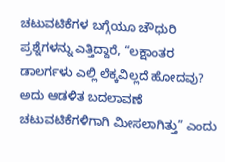ಚಟುವಟಿಕೆಗಳ ಬಗ್ಗೆಯೂ ಚೌಧುರಿ ಪ್ರಶ್ನೆಗಳನ್ನು ಎತ್ತಿದ್ದಾರೆ, “ಲಕ್ಷಾಂತರ ಡಾಲರ್ಗಳು ಎಲ್ಲಿ ಲೆಕ್ಕವಿಲ್ಲದೆ ಹೋದವು? ಅದು ಆಡಳಿತ ಬದಲಾವಣೆ ಚಟುವಟಿಕೆಗಳಿಗಾಗಿ ಮೀಸಲಾಗಿತ್ತು” ಎಂದು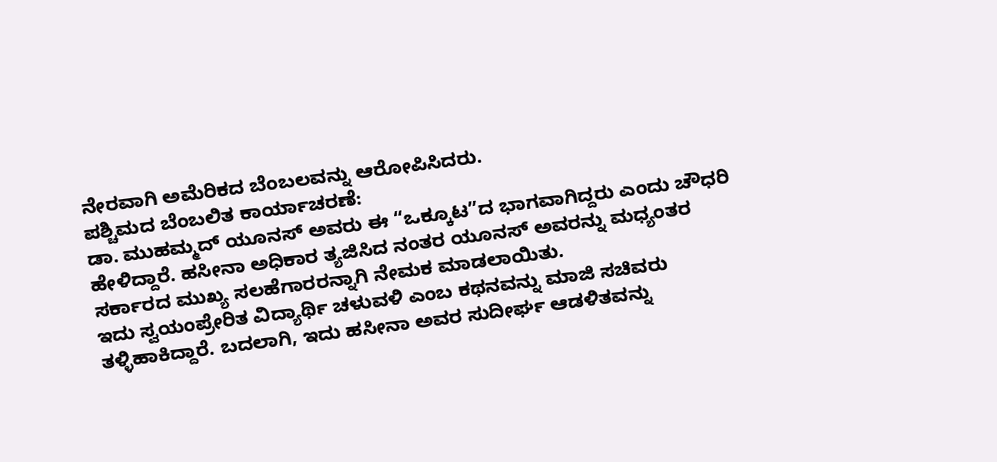ನೇರವಾಗಿ ಅಮೆರಿಕದ ಬೆಂಬಲವನ್ನು ಆರೋಪಿಸಿದರು.
ಪಶ್ಚಿಮದ ಬೆಂಬಲಿತ ಕಾರ್ಯಾಚರಣೆ:
ಡಾ. ಮುಹಮ್ಮದ್ ಯೂನಸ್ ಅವರು ಈ “ಒಕ್ಕೂಟ”ದ ಭಾಗವಾಗಿದ್ದರು ಎಂದು ಚೌಧರಿ ಹೇಳಿದ್ದಾರೆ. ಹಸೀನಾ ಅಧಿಕಾರ ತ್ಯಜಿಸಿದ ನಂತರ ಯೂನಸ್ ಅವರನ್ನು ಮಧ್ಯಂತರ ಸರ್ಕಾರದ ಮುಖ್ಯ ಸಲಹೆಗಾರರನ್ನಾಗಿ ನೇಮಕ ಮಾಡಲಾಯಿತು.
ಇದು ಸ್ವಯಂಪ್ರೇರಿತ ವಿದ್ಯಾರ್ಥಿ ಚಳುವಳಿ ಎಂಬ ಕಥನವನ್ನು ಮಾಜಿ ಸಚಿವರು ತಳ್ಳಿಹಾಕಿದ್ದಾರೆ. ಬದಲಾಗಿ, ಇದು ಹಸೀನಾ ಅವರ ಸುದೀರ್ಘ ಆಡಳಿತವನ್ನು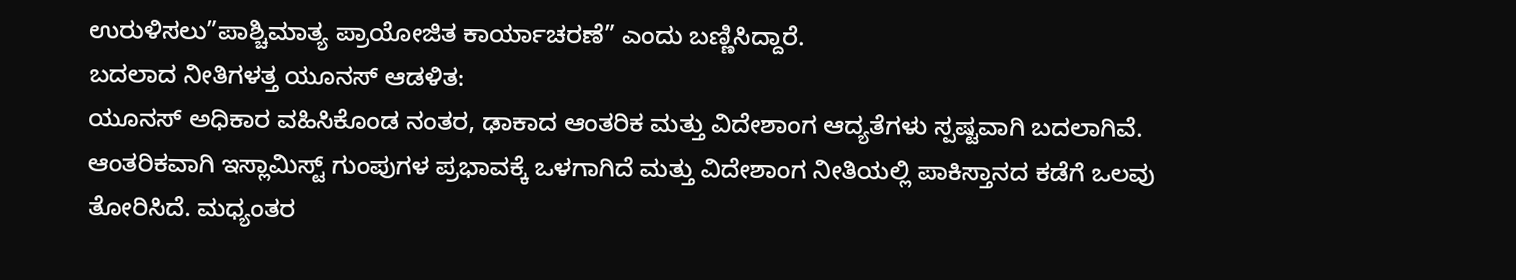ಉರುಳಿಸಲು”ಪಾಶ್ಚಿಮಾತ್ಯ ಪ್ರಾಯೋಜಿತ ಕಾರ್ಯಾಚರಣೆ” ಎಂದು ಬಣ್ಣಿಸಿದ್ದಾರೆ.
ಬದಲಾದ ನೀತಿಗಳತ್ತ ಯೂನಸ್ ಆಡಳಿತ:
ಯೂನಸ್ ಅಧಿಕಾರ ವಹಿಸಿಕೊಂಡ ನಂತರ, ಢಾಕಾದ ಆಂತರಿಕ ಮತ್ತು ವಿದೇಶಾಂಗ ಆದ್ಯತೆಗಳು ಸ್ಪಷ್ಟವಾಗಿ ಬದಲಾಗಿವೆ. ಆಂತರಿಕವಾಗಿ ಇಸ್ಲಾಮಿಸ್ಟ್ ಗುಂಪುಗಳ ಪ್ರಭಾವಕ್ಕೆ ಒಳಗಾಗಿದೆ ಮತ್ತು ವಿದೇಶಾಂಗ ನೀತಿಯಲ್ಲಿ ಪಾಕಿಸ್ತಾನದ ಕಡೆಗೆ ಒಲವು ತೋರಿಸಿದೆ. ಮಧ್ಯಂತರ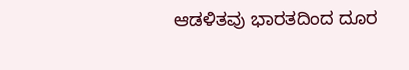ಆಡಳಿತವು ಭಾರತದಿಂದ ದೂರ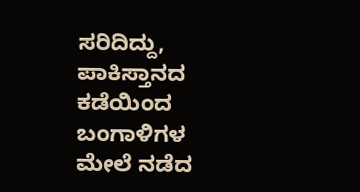ಸರಿದಿದ್ದು, ಪಾಕಿಸ್ತಾನದ ಕಡೆಯಿಂದ ಬಂಗಾಳಿಗಳ ಮೇಲೆ ನಡೆದ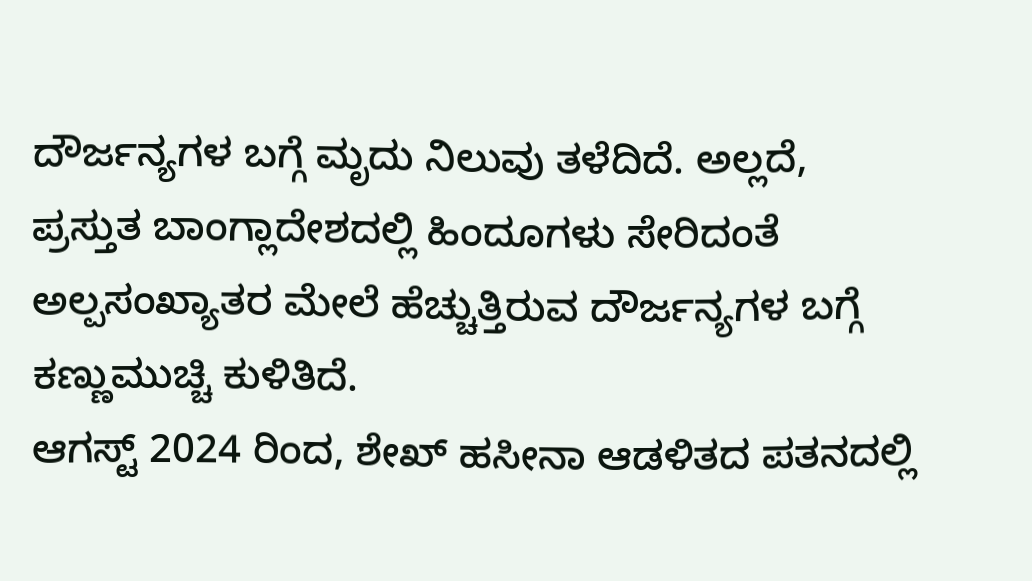ದೌರ್ಜನ್ಯಗಳ ಬಗ್ಗೆ ಮೃದು ನಿಲುವು ತಳೆದಿದೆ. ಅಲ್ಲದೆ, ಪ್ರಸ್ತುತ ಬಾಂಗ್ಲಾದೇಶದಲ್ಲಿ ಹಿಂದೂಗಳು ಸೇರಿದಂತೆ ಅಲ್ಪಸಂಖ್ಯಾತರ ಮೇಲೆ ಹೆಚ್ಚುತ್ತಿರುವ ದೌರ್ಜನ್ಯಗಳ ಬಗ್ಗೆ ಕಣ್ಣುಮುಚ್ಚಿ ಕುಳಿತಿದೆ.
ಆಗಸ್ಟ್ 2024 ರಿಂದ, ಶೇಖ್ ಹಸೀನಾ ಆಡಳಿತದ ಪತನದಲ್ಲಿ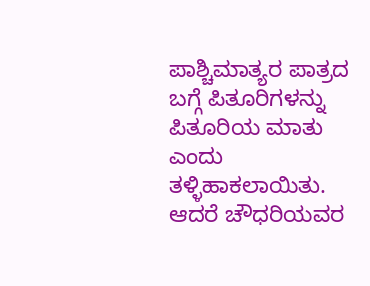ಪಾಶ್ಚಿಮಾತ್ಯರ ಪಾತ್ರದ ಬಗ್ಗೆ ಪಿತೂರಿಗಳನ್ನು ಪಿತೂರಿಯ ಮಾತು ಎಂದು ತಳ್ಳಿಹಾಕಲಾಯಿತು. ಆದರೆ ಚೌಧರಿಯವರ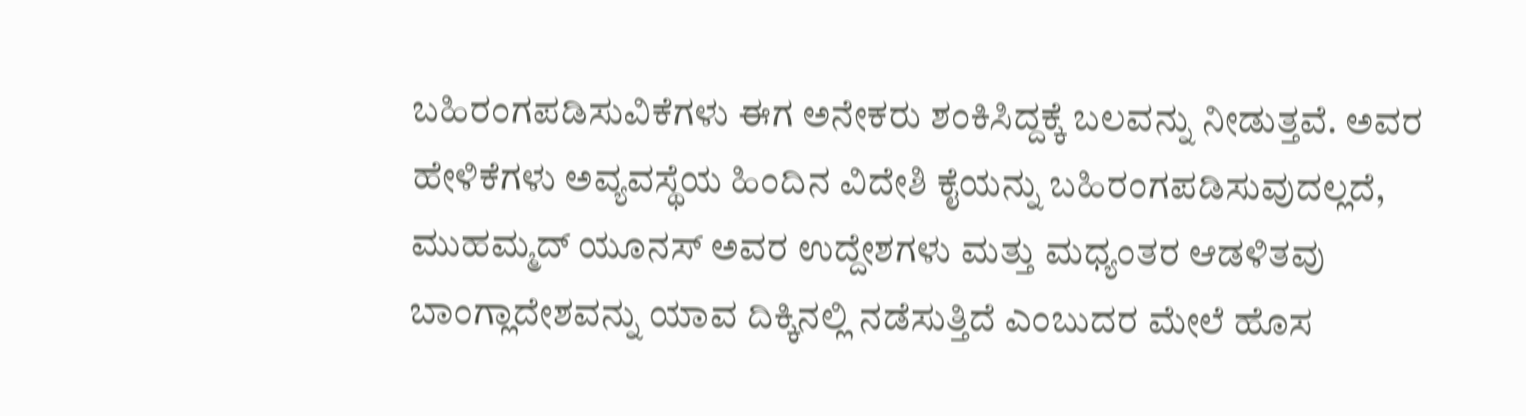ಬಹಿರಂಗಪಡಿಸುವಿಕೆಗಳು ಈಗ ಅನೇಕರು ಶಂಕಿಸಿದ್ದಕ್ಕೆ ಬಲವನ್ನು ನೀಡುತ್ತವೆ. ಅವರ ಹೇಳಿಕೆಗಳು ಅವ್ಯವಸ್ಥೆಯ ಹಿಂದಿನ ವಿದೇಶಿ ಕೈಯನ್ನು ಬಹಿರಂಗಪಡಿಸುವುದಲ್ಲದೆ, ಮುಹಮ್ಮದ್ ಯೂನಸ್ ಅವರ ಉದ್ದೇಶಗಳು ಮತ್ತು ಮಧ್ಯಂತರ ಆಡಳಿತವು ಬಾಂಗ್ಲಾದೇಶವನ್ನು ಯಾವ ದಿಕ್ಕಿನಲ್ಲಿ ನಡೆಸುತ್ತಿದೆ ಎಂಬುದರ ಮೇಲೆ ಹೊಸ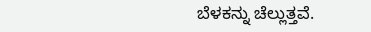ಬೆಳಕನ್ನು ಚೆಲ್ಲುತ್ತವೆ.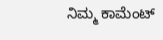ನಿಮ್ಮ ಕಾಮೆಂಟ್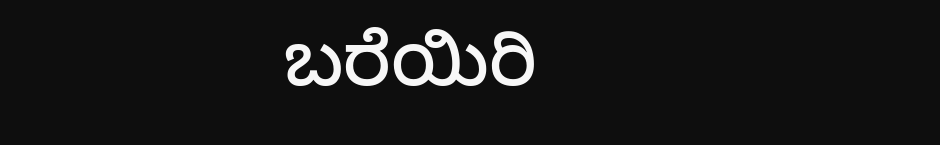ಬರೆಯಿರಿ